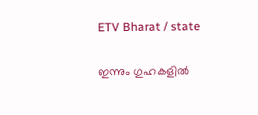ETV Bharat / state

ഇന്നും ഗുഹകളിൽ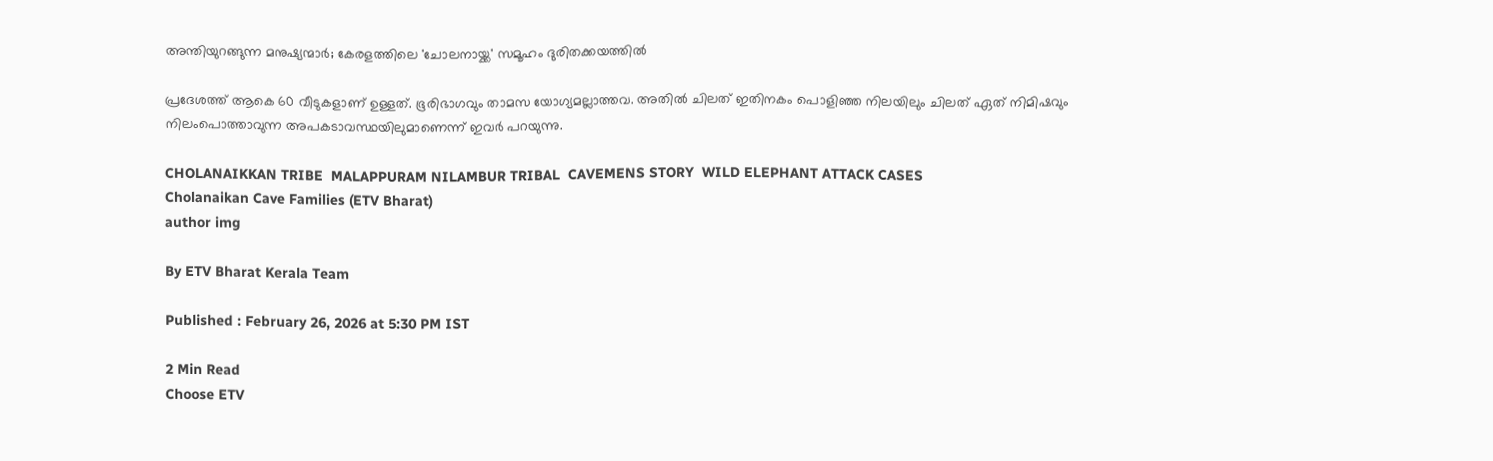അന്തിയുറങ്ങുന്ന മനുഷ്യന്മാർ; കേരളത്തിലെ 'ചോലനായ്ക്ക' സമൂഹം ദുരിതക്കയത്തിൽ

പ്രദേശത്ത് ആകെ 60 വീടുകളാണ് ഉള്ളത്. ഭൂരിഭാഗവും താമസ യോഗ്യമല്ലാത്തവ. അതിൽ ചിലത് ഇതിനകം പൊളിഞ്ഞ നിലയിലും ചിലത് ഏത് നിമിഷവും നിലംപൊത്താവുന്ന അപകടാവസ്ഥയിലുമാണെന്ന് ഇവർ പറയുന്നു.

CHOLANAIKKAN TRIBE  MALAPPURAM NILAMBUR TRIBAL  CAVEMENS STORY  WILD ELEPHANT ATTACK CASES
Cholanaikan Cave Families (ETV Bharat)
author img

By ETV Bharat Kerala Team

Published : February 26, 2026 at 5:30 PM IST

2 Min Read
Choose ETV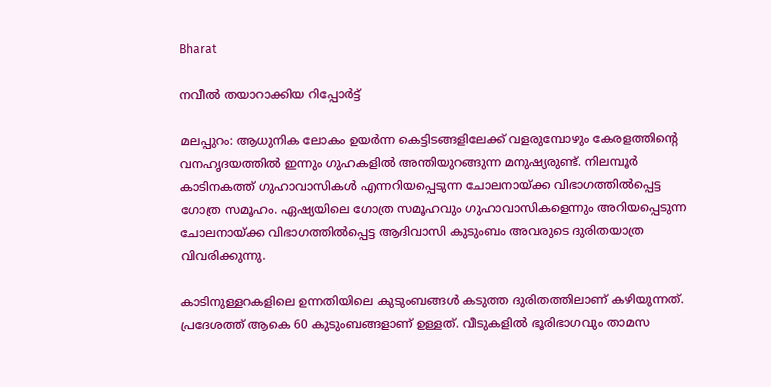Bharat

നവീൽ തയാറാക്കിയ റിപ്പോർട്ട്

മലപ്പുറം: ആധുനിക ലോകം ഉയർന്ന കെട്ടിടങ്ങളിലേക്ക് വളരുമ്പോഴും കേരളത്തിൻ്റെ വനഹൃദയത്തിൽ ഇന്നും ഗുഹകളിൽ അന്തിയുറങ്ങുന്ന മനുഷ്യരുണ്ട്. നിലമ്പൂർ കാടിനകത്ത് ഗുഹാവാസികൾ എന്നറിയപ്പെടുന്ന ചോലനായ്ക്ക വിഭാഗത്തിൽപ്പെട്ട ഗോത്ര സമൂഹം. ഏഷ്യയിലെ ഗോത്ര സമൂഹവും ഗുഹാവാസികളെന്നും അറിയപ്പെടുന്ന ചോലനായ്ക്ക വിഭാഗത്തിൽപ്പെട്ട ആദിവാസി കുടുംബം അവരുടെ ദുരിതയാത്ര വിവരിക്കുന്നു.

കാടിനുള്ളറകളിലെ ഉന്നതിയിലെ കുടുംബങ്ങൾ കടുത്ത ദുരിതത്തിലാണ് കഴിയുന്നത്. പ്രദേശത്ത് ആകെ 60 കുടുംബങ്ങളാണ് ഉള്ളത്. വീടുകളിൽ ഭൂരിഭാഗവും താമസ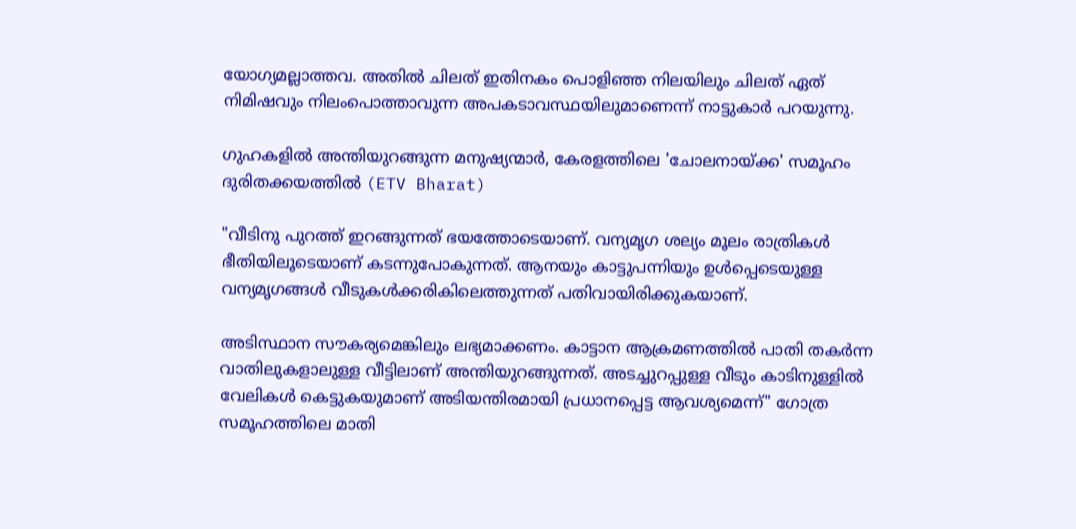യോഗ്യമല്ലാത്തവ. അതിൽ ചിലത് ഇതിനകം പൊളിഞ്ഞ നിലയിലും ചിലത് ഏത് നിമിഷവും നിലംപൊത്താവുന്ന അപകടാവസ്ഥയിലുമാണെന്ന് നാട്ടുകാർ പറയുന്നു.

ഗുഹകളിൽ അന്തിയുറങ്ങുന്ന മനുഷ്യന്മാർ, കേരളത്തിലെ 'ചോലനായ്ക്ക' സമൂഹം ദുരിതക്കയത്തിൽ (ETV Bharat)

"വീടിനു പുറത്ത് ഇറങ്ങുന്നത് ഭയത്തോടെയാണ്. വന്യമൃഗ ശല്യം മൂലം രാത്രികൾ ഭീതിയിലൂടെയാണ് കടന്നുപോകുന്നത്. ആനയും കാട്ടുപന്നിയും ഉൾപ്പെടെയുള്ള വന്യമൃഗങ്ങൾ വീടുകൾക്കരികിലെത്തുന്നത് പതിവായിരിക്കുകയാണ്.

അടിസ്ഥാന സൗകര്യമെങ്കിലും ലഭ്യമാക്കണം. കാട്ടാന ആക്രമണത്തിൽ പാതി തകർന്ന വാതിലുകളാലുള്ള വീട്ടിലാണ് അന്തിയുറങ്ങുന്നത്. അടച്ചുറപ്പുള്ള വീടും കാടിനുള്ളിൽ വേലികൾ കെട്ടുകയുമാണ് അടിയന്തിരമായി പ്രധാനപ്പെട്ട ആവശ്യമെന്ന്" ഗോത്ര സമൂഹത്തിലെ മാതി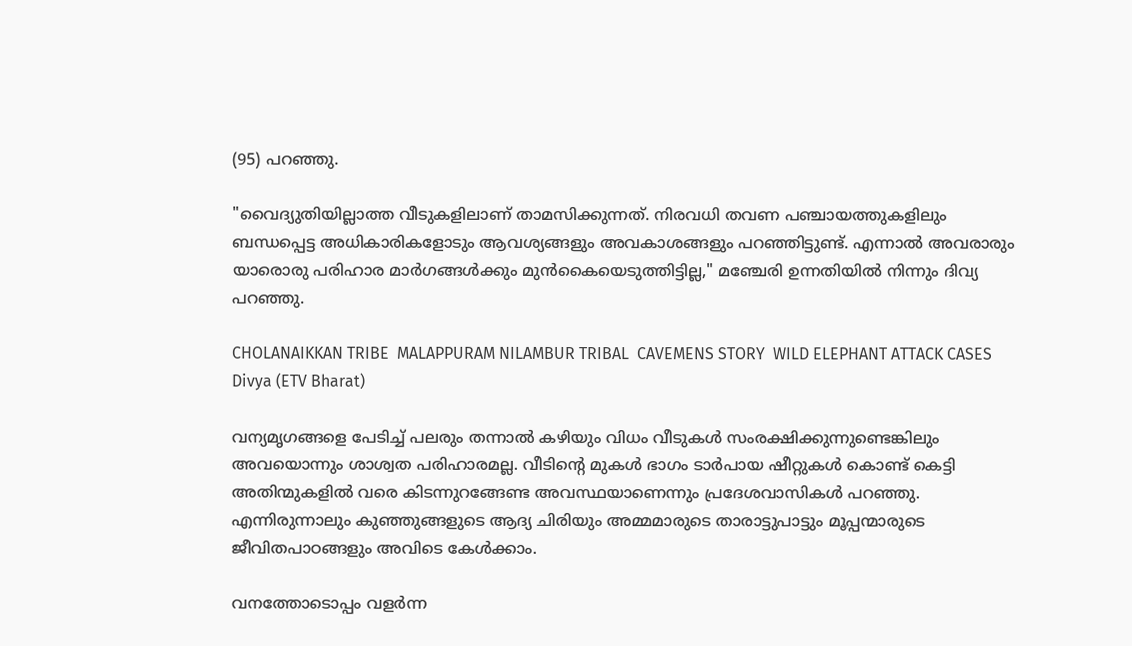(95) പറഞ്ഞു.

"വൈദ്യുതിയില്ലാത്ത വീടുകളിലാണ് താമസിക്കുന്നത്. നിരവധി തവണ പഞ്ചായത്തുകളിലും ബന്ധപ്പെട്ട അധികാരികളോടും ആവശ്യങ്ങളും അവകാശങ്ങളും പറഞ്ഞിട്ടുണ്ട്. എന്നാൽ അവരാരും യാരൊരു പരിഹാര മാർഗങ്ങൾക്കും മുൻകൈയെടുത്തിട്ടില്ല," മഞ്ചേരി ഉന്നതിയിൽ നിന്നും ദിവ്യ പറഞ്ഞു.

CHOLANAIKKAN TRIBE  MALAPPURAM NILAMBUR TRIBAL  CAVEMENS STORY  WILD ELEPHANT ATTACK CASES
Divya (ETV Bharat)

വന്യമൃഗങ്ങളെ പേടിച്ച് പലരും തന്നാൽ കഴിയും വിധം വീടുകൾ സംരക്ഷിക്കുന്നുണ്ടെങ്കിലും അവയൊന്നും ശാശ്വത പരിഹാരമല്ല. വീടിൻ്റെ മുകൾ ഭാഗം ടാർപായ ഷീറ്റുകൾ കൊണ്ട് കെട്ടി അതിന്മുകളിൽ വരെ കിടന്നുറങ്ങേണ്ട അവസ്ഥയാണെന്നും പ്രദേശവാസികൾ പറഞ്ഞു. എന്നിരുന്നാലും കുഞ്ഞുങ്ങളുടെ ആദ്യ ചിരിയും അമ്മമാരുടെ താരാട്ടുപാട്ടും മൂപ്പന്മാരുടെ ജീവിതപാഠങ്ങളും അവിടെ കേൾക്കാം.

വനത്തോടൊപ്പം വളർന്ന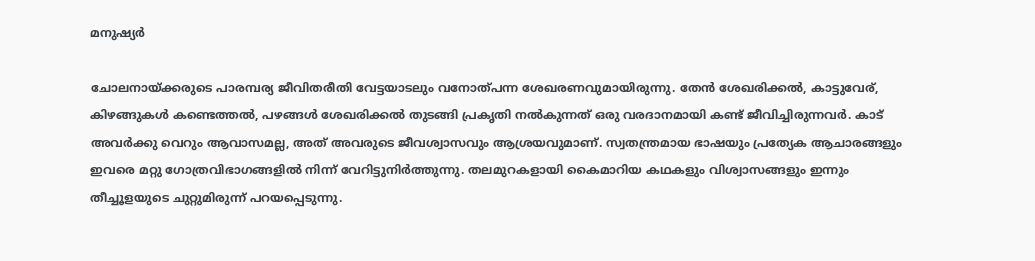മനുഷ്യർ

ചോലനായ്ക്കരുടെ പാരമ്പര്യ ജീവിതരീതി വേട്ടയാടലും വനോത്പന്ന ശേഖരണവുമായിരുന്നു. തേൻ ശേഖരിക്കൽ, കാട്ടുവേര്, കിഴങ്ങുകൾ കണ്ടെത്തൽ, പഴങ്ങൾ ശേഖരിക്കൽ തുടങ്ങി പ്രകൃതി നൽകുന്നത് ഒരു വരദാനമായി കണ്ട് ജീവിച്ചിരുന്നവർ. കാട് അവർക്കു വെറും ആവാസമല്ല, അത് അവരുടെ ജീവശ്വാസവും ആശ്രയവുമാണ്. സ്വതന്ത്രമായ ഭാഷയും പ്രത്യേക ആചാരങ്ങളും ഇവരെ മറ്റു ഗോത്രവിഭാഗങ്ങളിൽ നിന്ന് വേറിട്ടുനിർത്തുന്നു. തലമുറകളായി കൈമാറിയ കഥകളും വിശ്വാസങ്ങളും ഇന്നും തീച്ചൂളയുടെ ചുറ്റുമിരുന്ന് പറയപ്പെടുന്നു.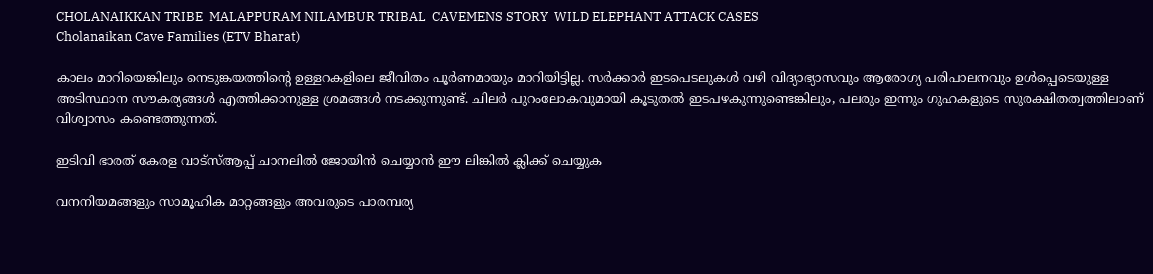CHOLANAIKKAN TRIBE  MALAPPURAM NILAMBUR TRIBAL  CAVEMENS STORY  WILD ELEPHANT ATTACK CASES
Cholanaikan Cave Families (ETV Bharat)

കാലം മാറിയെങ്കിലും നെടുങ്കയത്തിൻ്റെ ഉള്ളറകളിലെ ജീവിതം പൂർണമായും മാറിയിട്ടില്ല. സർക്കാർ ഇടപെടലുകൾ വഴി വിദ്യാഭ്യാസവും ആരോഗ്യ പരിപാലനവും ഉൾപ്പെടെയുള്ള അടിസ്ഥാന സൗകര്യങ്ങൾ എത്തിക്കാനുള്ള ശ്രമങ്ങൾ നടക്കുന്നുണ്ട്. ചിലർ പുറംലോകവുമായി കൂടുതൽ ഇടപഴകുന്നുണ്ടെങ്കിലും, പലരും ഇന്നും ഗുഹകളുടെ സുരക്ഷിതത്വത്തിലാണ് വിശ്വാസം കണ്ടെത്തുന്നത്.

ഇടിവി ഭാരത് കേരള വാട്‌സ്‌ആപ്പ് ചാനലില്‍ ജോയിന്‍ ചെയ്യാന്‍ ഈ ലിങ്കില്‍ ക്ലിക്ക് ചെയ്യുക

വനനിയമങ്ങളും സാമൂഹിക മാറ്റങ്ങളും അവരുടെ പാരമ്പര്യ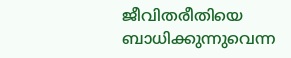ജീവിതരീതിയെ ബാധിക്കുന്നുവെന്ന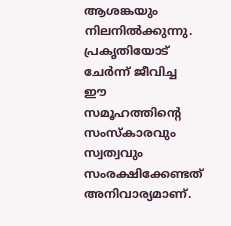ആശങ്കയും നിലനിൽക്കുന്നു. പ്രകൃതിയോട് ചേർന്ന് ജീവിച്ച ഈ സമൂഹത്തിൻ്റെ സംസ്‌കാരവും സ്വത്വവും സംരക്ഷിക്കേണ്ടത് അനിവാര്യമാണ്.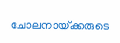ചോലനായ്‌ക്കരുടെ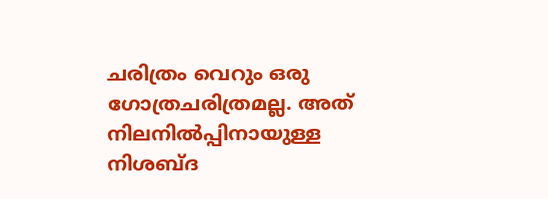ചരിത്രം വെറും ഒരു ഗോത്രചരിത്രമല്ല. അത് നിലനിൽപ്പിനായുള്ള നിശബ്‌ദ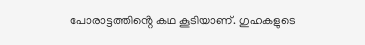പോരാട്ടത്തിൻ്റെ കഥ കൂടിയാണ്. ഗുഹകളുടെ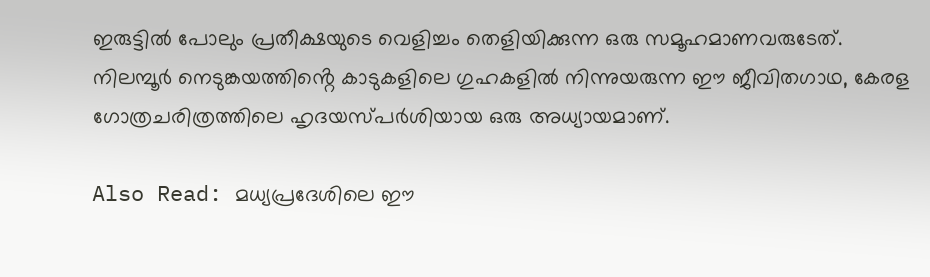ഇരുട്ടിൽ പോലും പ്രതീക്ഷയുടെ വെളിച്ചം തെളിയിക്കുന്ന ഒരു സമൂഹമാണവരുടേത്. നിലമ്പൂർ നെടുങ്കയത്തിൻ്റെ കാടുകളിലെ ഗുഹകളിൽ നിന്നുയരുന്ന ഈ ജീവിതഗാഥ, കേരള ഗോത്രചരിത്രത്തിലെ ഹൃദയസ്‌പർശിയായ ഒരു അധ്യായമാണ്.

Also Read: മധ്യപ്രദേശിലെ ഈ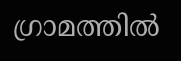ഗ്രാമത്തിൽ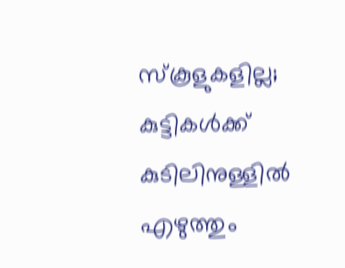സ്‌കൂളുകളില്ല; കുട്ടികള്‍ക്ക് കുടിലിനുള്ളിൽ എഴുത്തും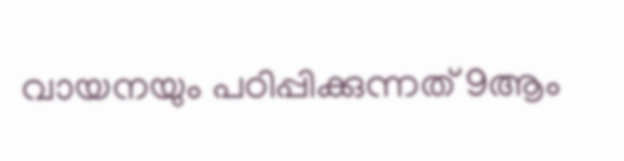വായനയും പഠിപ്പിക്കുന്നത് 9ആം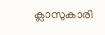ക്ലാസുകാരി